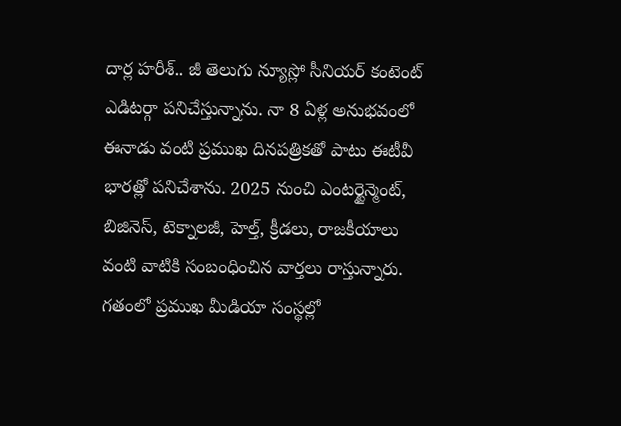దార్ల హరీశ్.. జీ తెలుగు న్యూస్లో సీనియర్ కంటెంట్ ఎడిటర్గా పనిచేస్తున్నాను. నా 8 ఏళ్ల అనుభవంలో ఈనాడు వంటి ప్రముఖ దినపత్రికతో పాటు ఈటీవీ భారత్లో పనిచేశాను. 2025 నుంచి ఎంటర్టైన్మెంట్, బిజినెస్, టెక్నాలజీ, హెల్త్, క్రీడలు, రాజకీయాలు వంటి వాటికి సంబంధించిన వార్తలు రాస్తున్నారు. గతంలో ప్రముఖ మీడియా సంస్థల్లో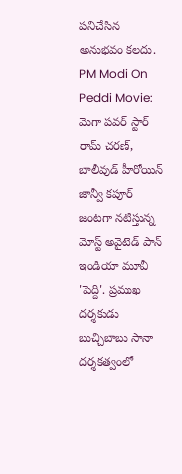పనిచేసిన అనుభవం కలదు. PM Modi On Peddi Movie: మెగా పవర్ స్టార్ రామ్ చరణ్, బాలీవుడ్ హీరోయిన్ జాన్వీ కపూర్ జంటగా నటిస్తున్న మోస్ట్ అవైటెడ్ పాన్ ఇండియా మూవీ 'పెద్ది'. ప్రముఖ దర్శకుడు బుచ్చిబాబు సానా దర్శకత్వంలో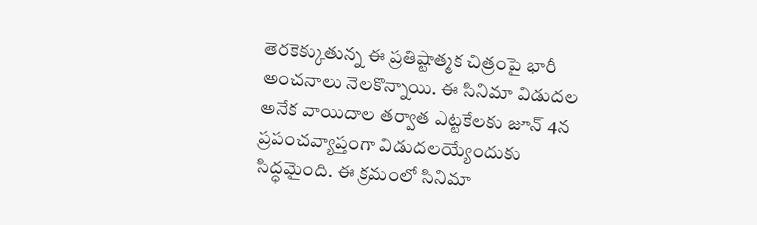తెరకెక్కుతున్న ఈ ప్రతిష్టాత్మక చిత్రంపై భారీ అంచనాలు నెలకొన్నాయి. ఈ సినిమా విడుదల అనేక వాయిదాల తర్వాత ఎట్టకేలకు జూన్ 4న ప్రపంచవ్యాప్తంగా విడుదలయ్యేందుకు సిద్ధమైంది. ఈ క్రమంలో సినిమా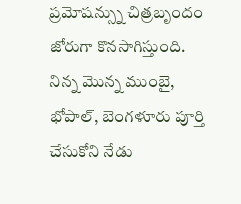ప్రమోషన్స్ను చిత్రబృందం జోరుగా కొనసాగిస్తుంది. నిన్న మొన్న ముంబై, భోపాల్, బెంగళూరు పూర్తి చేసుకోని నేడు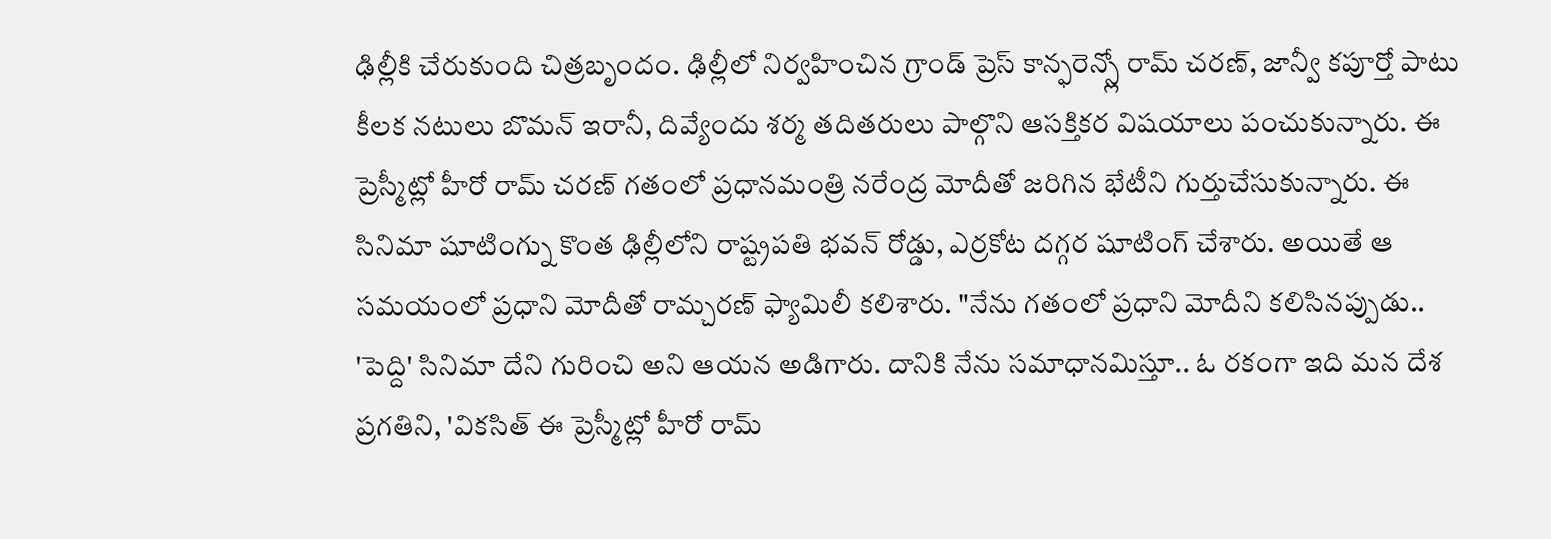ఢిల్లీకి చేరుకుంది చిత్రబృందం. ఢిల్లీలో నిర్వహించిన గ్రాండ్ ప్రెస్ కాన్ఫరెన్స్లో రామ్ చరణ్, జాన్వీ కపూర్తో పాటు కీలక నటులు బొమన్ ఇరానీ, దివ్యేందు శర్మ తదితరులు పాల్గొని ఆసక్తికర విషయాలు పంచుకున్నారు. ఈ ప్రెస్మీట్లో హీరో రామ్ చరణ్ గతంలో ప్రధానమంత్రి నరేంద్ర మోదీతో జరిగిన భేటీని గుర్తుచేసుకున్నారు. ఈ సినిమా షూటింగ్ను కొంత ఢిల్లీలోని రాష్ట్రపతి భవన్ రోడ్డు, ఎర్రకోట దగ్గర షూటింగ్ చేశారు. అయితే ఆ సమయంలో ప్రధాని మోదీతో రామ్చరణ్ ఫ్యామిలీ కలిశారు. "నేను గతంలో ప్రధాని మోదీని కలిసినప్పుడు.. 'పెద్ది' సినిమా దేని గురించి అని ఆయన అడిగారు. దానికి నేను సమాధానమిస్తూ.. ఓ రకంగా ఇది మన దేశ ప్రగతిని, 'వికసిత్ ఈ ప్రెస్మీట్లో హీరో రామ్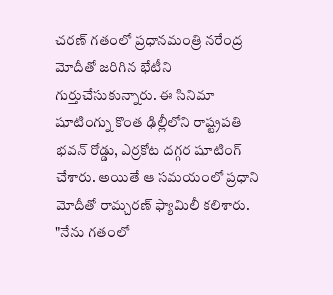చరణ్ గతంలో ప్రధానమంత్రి నరేంద్ర మోదీతో జరిగిన భేటీని గుర్తుచేసుకున్నారు. ఈ సినిమా షూటింగ్ను కొంత ఢిల్లీలోని రాష్ట్రపతి భవన్ రోడ్డు, ఎర్రకోట దగ్గర షూటింగ్ చేశారు. అయితే ఆ సమయంలో ప్రధాని మోదీతో రామ్చరణ్ ఫ్యామిలీ కలిశారు. "నేను గతంలో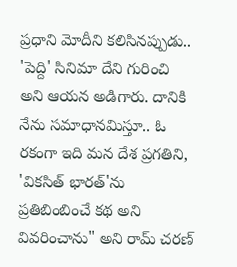ప్రధాని మోదీని కలిసినప్పుడు.. 'పెద్ది' సినిమా దేని గురించి అని ఆయన అడిగారు. దానికి నేను సమాధానమిస్తూ.. ఓ రకంగా ఇది మన దేశ ప్రగతిని, 'వికసిత్ భారత్'ను ప్రతిబింబించే కథ అని వివరించాను" అని రామ్ చరణ్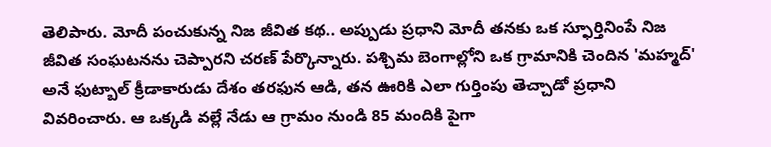తెలిపారు. మోదీ పంచుకున్న నిజ జీవిత కథ.. అప్పుడు ప్రధాని మోదీ తనకు ఒక స్ఫూర్తినింపే నిజ జీవిత సంఘటనను చెప్పారని చరణ్ పేర్కొన్నారు. పశ్చిమ బెంగాల్లోని ఒక గ్రామానికి చెందిన 'మహ్మద్' అనే ఫుట్బాల్ క్రీడాకారుడు దేశం తరఫున ఆడి, తన ఊరికి ఎలా గుర్తింపు తెచ్చాడో ప్రధాని వివరించారు. ఆ ఒక్కడి వల్లే నేడు ఆ గ్రామం నుండి 85 మందికి పైగా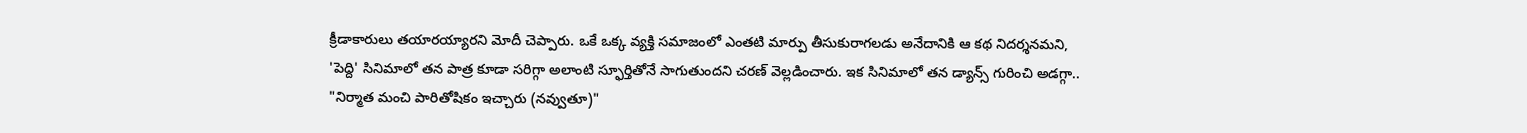క్రీడాకారులు తయారయ్యారని మోదీ చెప్పారు. ఒకే ఒక్క వ్యక్తి సమాజంలో ఎంతటి మార్పు తీసుకురాగలడు అనేదానికి ఆ కథ నిదర్శనమని, 'పెద్ది' సినిమాలో తన పాత్ర కూడా సరిగ్గా అలాంటి స్ఫూర్తితోనే సాగుతుందని చరణ్ వెల్లడించారు. ఇక సినిమాలో తన డ్యాన్స్ గురించి అడగ్గా.. "నిర్మాత మంచి పారితోషికం ఇచ్చారు (నవ్వుతూ)"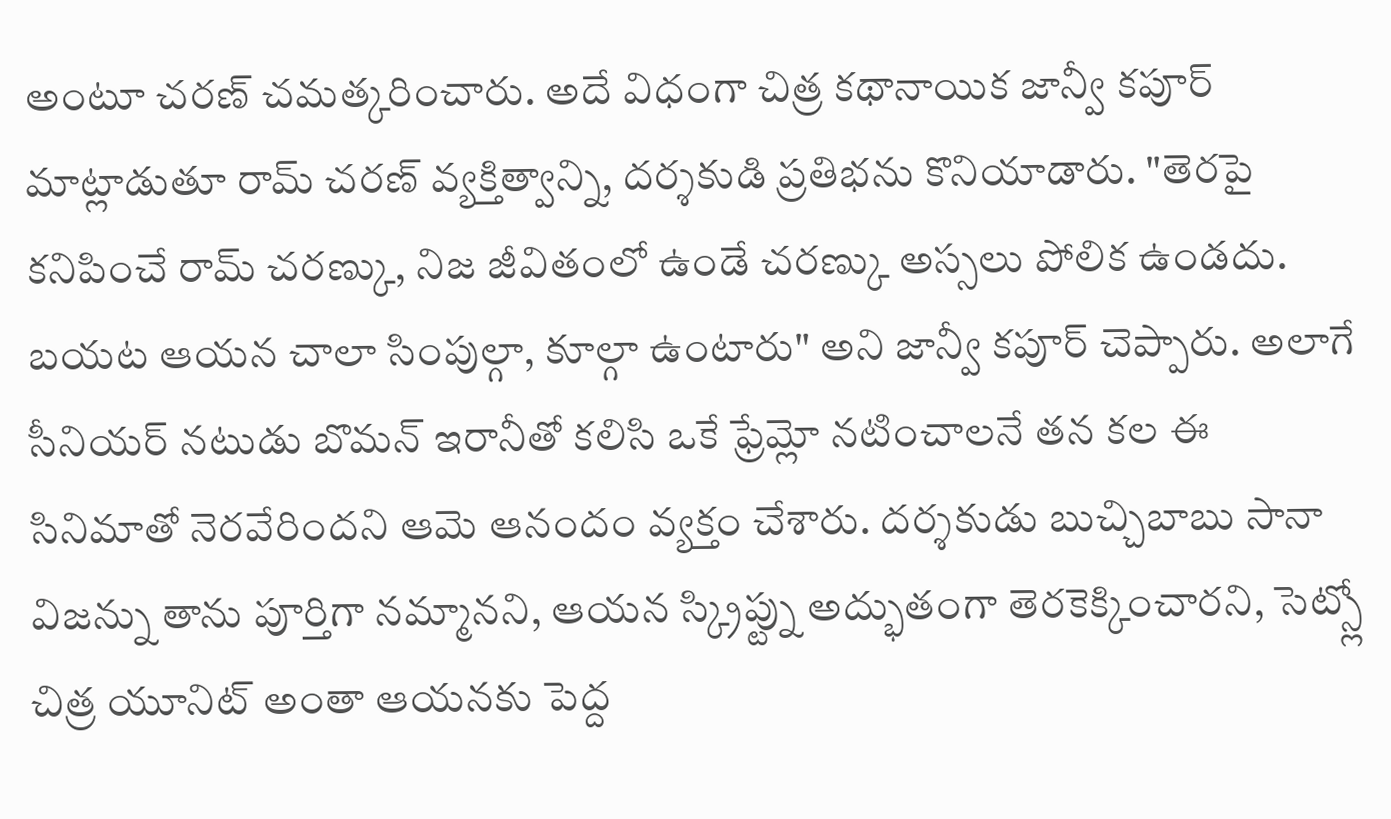అంటూ చరణ్ చమత్కరించారు. అదే విధంగా చిత్ర కథానాయిక జాన్వీ కపూర్ మాట్లాడుతూ రామ్ చరణ్ వ్యక్తిత్వాన్ని, దర్శకుడి ప్రతిభను కొనియాడారు. "తెరపై కనిపించే రామ్ చరణ్కు, నిజ జీవితంలో ఉండే చరణ్కు అస్సలు పోలిక ఉండదు. బయట ఆయన చాలా సింపుల్గా, కూల్గా ఉంటారు" అని జాన్వీ కపూర్ చెప్పారు. అలాగే సీనియర్ నటుడు బొమన్ ఇరానీతో కలిసి ఒకే ఫ్రేమ్లో నటించాలనే తన కల ఈ సినిమాతో నెరవేరిందని ఆమె ఆనందం వ్యక్తం చేశారు. దర్శకుడు బుచ్చిబాబు సానా విజన్ను తాను పూర్తిగా నమ్మానని, ఆయన స్క్రిప్ట్ను అద్భుతంగా తెరకెక్కించారని, సెట్స్లో చిత్ర యూనిట్ అంతా ఆయనకు పెద్ద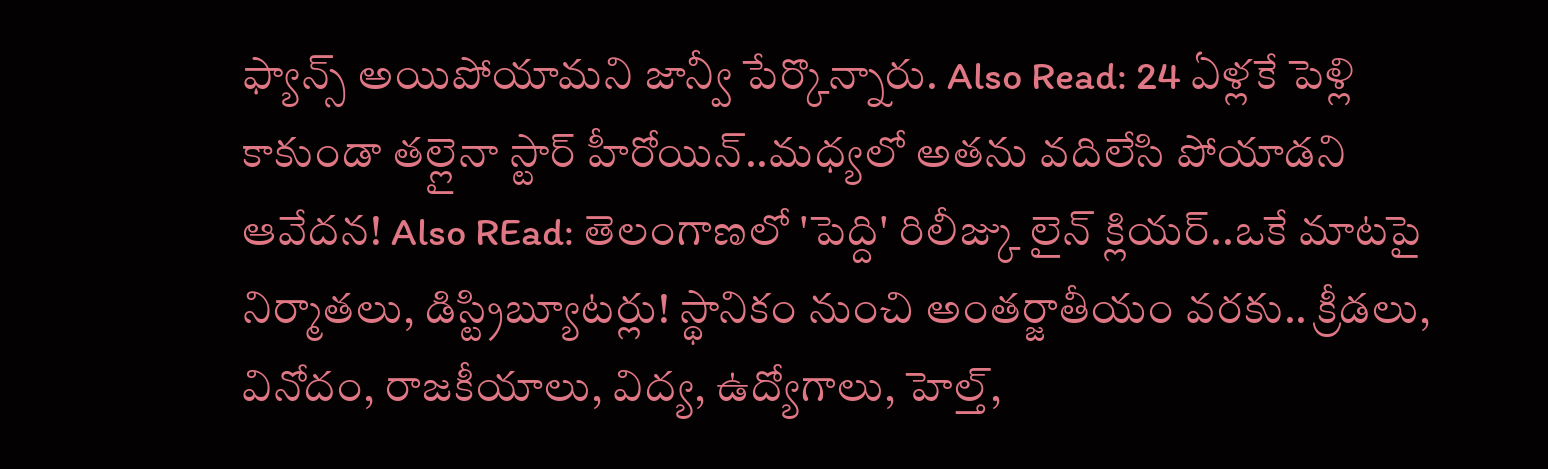ఫ్యాన్స్ అయిపోయామని జాన్వీ పేర్కొన్నారు. Also Read: 24 ఏళ్లకే పెళ్లి కాకుండా తల్లైనా స్టార్ హీరోయిన్..మధ్యలో అతను వదిలేసి పోయాడని ఆవేదన! Also REad: తెలంగాణలో 'పెద్ది' రిలీజ్కు లైన్ క్లియర్..ఒకే మాటపై నిర్మాతలు, డిస్ట్రిబ్యూటర్లు! స్థానికం నుంచి అంతర్జాతీయం వరకు.. క్రీడలు, వినోదం, రాజకీయాలు, విద్య, ఉద్యోగాలు, హెల్త్,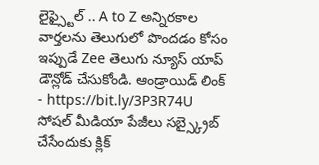లైఫ్స్టైల్ .. A to Z అన్నిరకాల వార్తలను తెలుగులో పొందడం కోసం ఇప్పుడే Zee తెలుగు న్యూస్ యాప్ డౌన్లోడ్ చేసుకోండి. ఆండ్రాయిడ్ లింక్ - https://bit.ly/3P3R74U సోషల్ మీడియా పేజీలు సబ్స్క్రైబ్ చేసేందుకు క్లిక్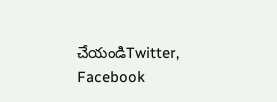చేయండిTwitter, Facebook